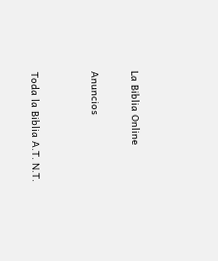La Biblia Online

Anuncios


Toda la Biblia A.T. N.T.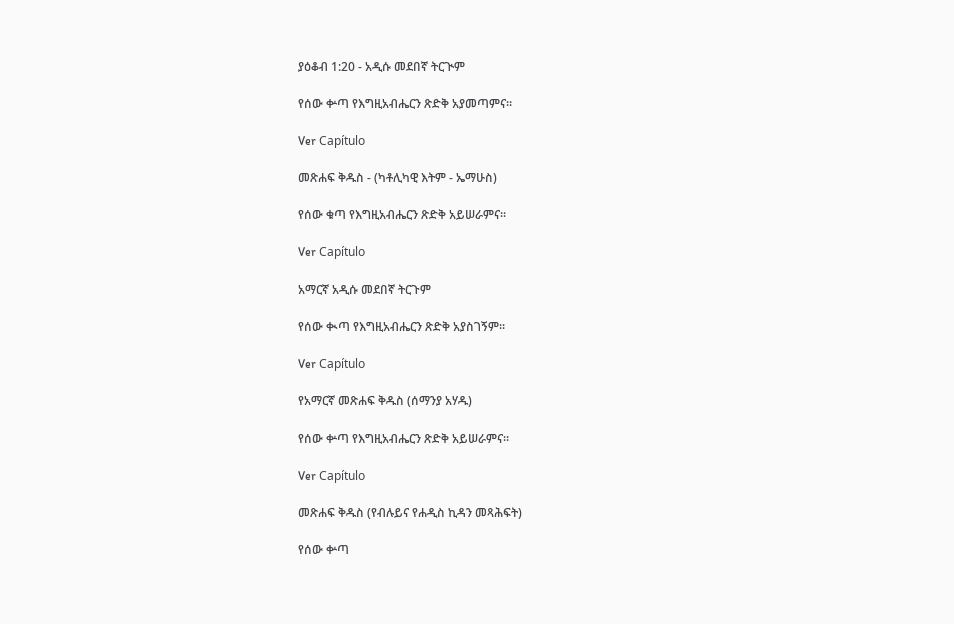ያዕቆብ 1:20 - አዲሱ መደበኛ ትርጒም

የሰው ቍጣ የእግዚአብሔርን ጽድቅ አያመጣምና።

Ver Capítulo

መጽሐፍ ቅዱስ - (ካቶሊካዊ እትም - ኤማሁስ)

የሰው ቁጣ የእግዚአብሔርን ጽድቅ አይሠራምና።

Ver Capítulo

አማርኛ አዲሱ መደበኛ ትርጉም

የሰው ቊጣ የእግዚአብሔርን ጽድቅ አያስገኝም።

Ver Capítulo

የአማርኛ መጽሐፍ ቅዱስ (ሰማንያ አሃዱ)

የሰው ቍጣ የእግዚአብሔርን ጽድቅ አይሠራምና።

Ver Capítulo

መጽሐፍ ቅዱስ (የብሉይና የሐዲስ ኪዳን መጻሕፍት)

የሰው ቍጣ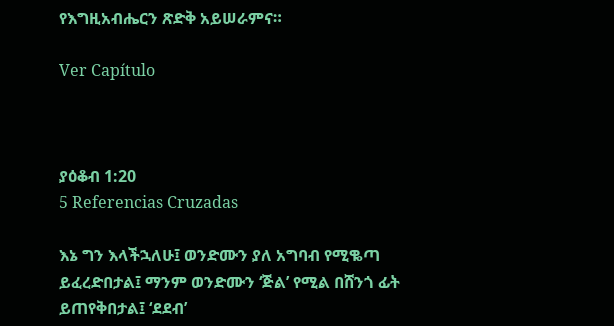የእግዚአብሔርን ጽድቅ አይሠራምና።

Ver Capítulo



ያዕቆብ 1:20
5 Referencias Cruzadas

እኔ ግን እላችኋለሁ፤ ወንድሙን ያለ አግባብ የሚቈጣ ይፈረድበታል፤ ማንም ወንድሙን ‘ጅል’ የሚል በሸንጎ ፊት ይጠየቅበታል፤ ‘ደደብ’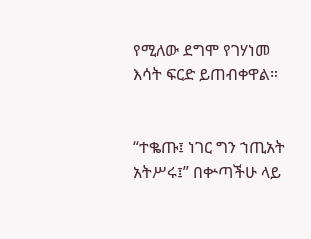የሚለው ደግሞ የገሃነመ እሳት ፍርድ ይጠብቀዋል።


“ተቈጡ፤ ነገር ግን ኀጢአት አትሥሩ፤” በቍጣችሁ ላይ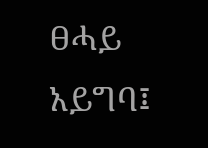ፀሓይ አይግባ፤